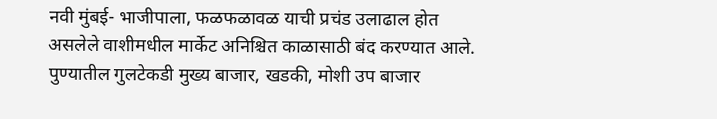नवी मुंबई- भाजीपाला, फळफळावळ याची प्रचंड उलाढाल होत असलेले वाशीमधील मार्केट अनिश्चित काळासाठी बंद करण्यात आले.
पुण्यातील गुलटेकडी मुख्य बाजार, खडकी, मोशी उप बाजार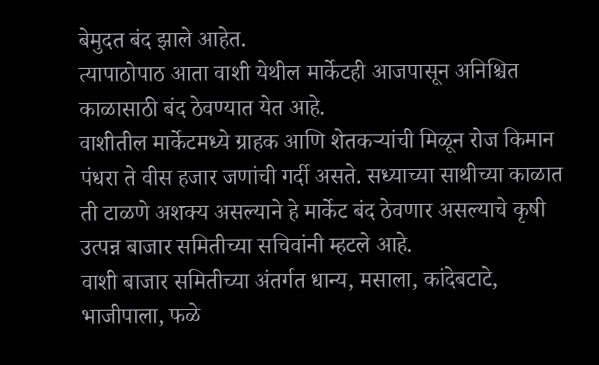बेमुदत बंद झाले आहेत.
त्यापाठोपाठ आता वाशी येथील मार्केटही आजपासून अनिश्चित काळासाठी बंद ठेवण्यात येत आहे.
वाशीतील मार्केटमध्ये ग्राहक आणि शेतकऱ्यांची मिळून रोज किमान पंधरा ते वीस हजार जणांची गर्दी असते. सध्याच्या साथीच्या काळात ती टाळणे अशक्य असल्याने हे मार्केट बंद ठेवणार असल्याचे कृषी उत्पन्न बाजार समितीच्या सचिवांनी म्हटले आहे.
वाशी बाजार समितीच्या अंतर्गत धान्य, मसाला, कांदेबटाटे, भाजीपाला, फळे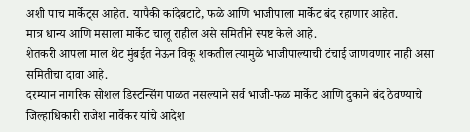अशी पाच मार्केट्स आहेत. यापैकी कांदेबटाटे, फळे आणि भाजीपाला मार्केट बंद रहाणार आहेत.
मात्र धान्य आणि मसाला मार्केट चालू राहील असे समितीने स्पष्ट केले आहे.
शेतकरी आपला माल थेट मुंबईत नेऊन विकू शकतील त्यामुळे भाजीपाल्याची टंचाई जाणवणार नाही असा समितीचा दावा आहे.
दरम्यान नागरिक सोशल डिस्टन्सिंग पाळत नसल्याने सर्व भाजी-फळ मार्केट आणि दुकाने बंद ठेवण्याचे जिल्हाधिकारी राजेश नार्वेकर यांचे आदेश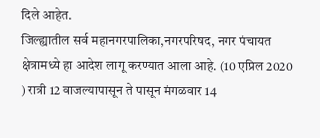दिले आहेत.
जिल्ह्यातील सर्व महानगरपालिका,नगरपरिषद, नगर पंचायत क्षेत्रामध्ये हा आदेश लागू करण्यात आला आहे. (10 एप्रिल 2020 ) रात्री 12 वाजल्यापासून ते पासून मंगळवार 14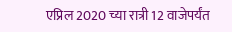एप्रिल 2020 च्या रात्री 12 वाजेपर्यंत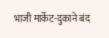भाजी मार्केट-दुकाने बंद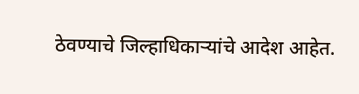ठेवण्याचे जिल्हाधिकाऱ्यांचे आदेश आहेत.